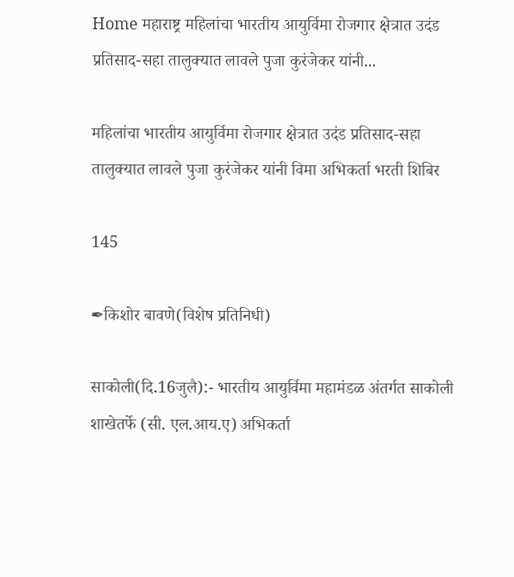Home महाराष्ट्र महिलांचा भारतीय आयुर्विमा रोजगार क्षेत्रात उदंड प्रतिसाद-सहा तालुक्यात लावले पुजा कुरंजेकर यांनी...

महिलांचा भारतीय आयुर्विमा रोजगार क्षेत्रात उदंड प्रतिसाद-सहा तालुक्यात लावले पुजा कुरंजेकर यांनी विमा अभिकर्ता भरती शिबिर

145

✒किशोर बावणे(विशेष प्रतिनिधी)

साकोली(दि.16जुलै):- भारतीय आयुर्विमा महामंडळ अंतर्गत साकोली शाखेतर्फे (सी. एल.आय.ए) अभिकर्ता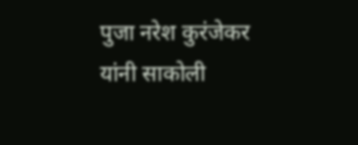पुजा नरेश कुरंजेकर यांनी साकोली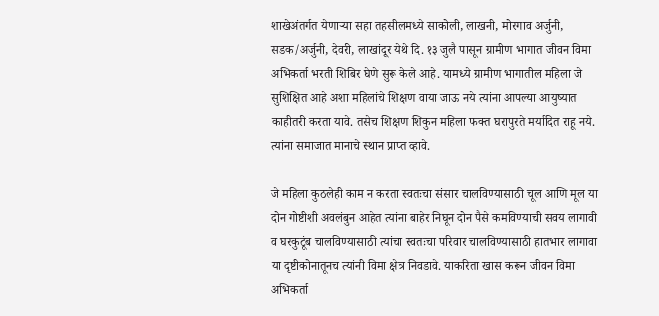शाखेअंतर्गत येणाऱ्या सहा तहसीलमध्ये साकोली, लाखनी, मोरगाव अर्जुनी, सडक/अर्जुनी, देवरी, लाखांदूर येथे दि. १३ जुलै पासून ग्रामीण भागात जीवन विमा अभिकर्ता भरती शिबिर घेणे सुरू केले आहे. यामध्ये ग्रामीण भागातील महिला जे सुशिक्षित आहे अशा महिलांचे शिक्षण वाया जाऊ नये त्यांना आपल्या आयुष्यात काहीतरी करता यावे. तसेच शिक्षण शिकुन महिला फक्त घरापुरते मर्यादित राहू नये. त्यांना समाजात मानाचे स्थान प्राप्त व्हावे.

जे महिला कुठलेही काम न करता स्वतःचा संसार चालविण्यासाठी चूल आणि मूल या दोन गोष्टीशी अवलंबुन आहेत त्यांना बाहेर निघून दोन पैसे कमविण्याची सवय लागावी व घरकुटूंब चालविण्यासाठी त्यांचा स्वतःचा परिवार चालविण्यासाठी हातभार लागावा या दृष्टीकोनातूनच त्यांनी विमा क्षेत्र निवडावे. याकरिता खास करून जीवन विमा अभिकर्ता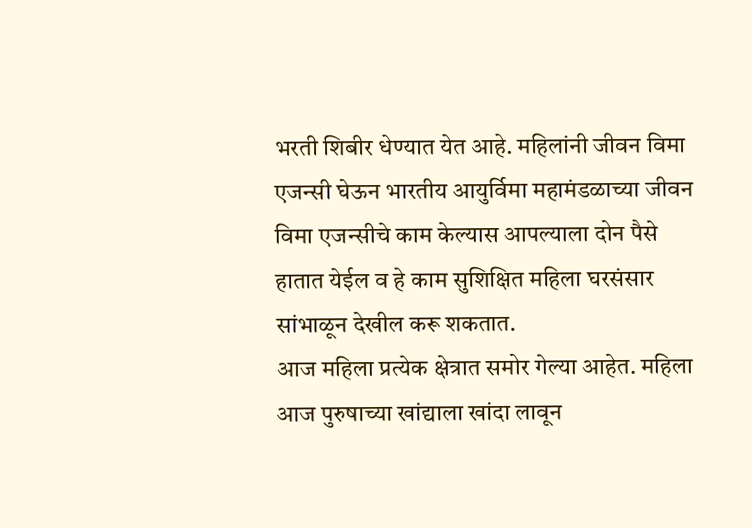भरती शिबीर धेण्यात येत आहे. महिलांनी जीवन विमा एजन्सी घेऊन भारतीय आयुर्विमा महामंडळाच्या जीवन विमा एजन्सीचे काम केल्यास आपल्याला दोन पैसे हातात येईल व हे काम सुशिक्षित महिला घरसंसार सांभाळून देखील करू शकतात.
आज महिला प्रत्येक क्षेत्रात समोर गेल्या आहेत. महिला आज पुरुषाच्या खांद्याला खांदा लावून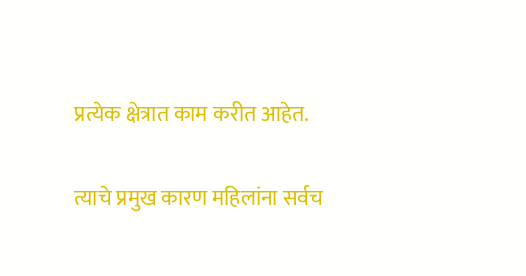प्रत्येक क्षेत्रात काम करीत आहेत.

त्याचे प्रमुख कारण महिलांना सर्वच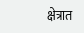क्षेत्रात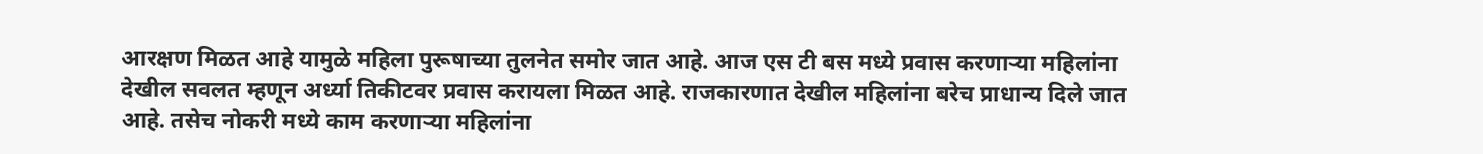आरक्षण मिळत आहे यामुळे महिला पुरूषाच्या तुलनेत समोर जात आहे. आज एस टी बस मध्ये प्रवास करणाऱ्या महिलांना देखील सवलत म्हणून अर्ध्या तिकीटवर प्रवास करायला मिळत आहे. राजकारणात देखील महिलांना बरेच प्राधान्य दिले जात आहे. तसेच नोकरी मध्ये काम करणाऱ्या महिलांना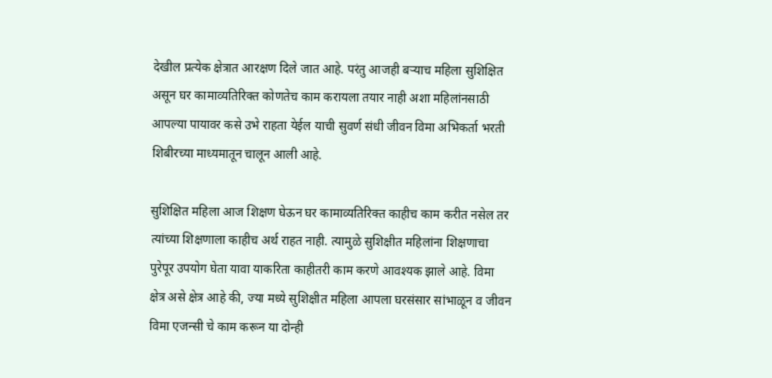देखील प्रत्येक क्षेत्रात आरक्षण दिले जात आहे. परंतु आजही बऱ्याच महिला सुशिक्षित असून घर कामाव्यतिरिक्त कोणतेच काम करायला तयार नाही अशा महिलांनसाठी आपल्या पायावर कसे उभे राहता येईल याची सुवर्ण संधी जीवन विमा अभिकर्ता भरती शिबीरच्या माध्यमातून चालून आली आहे.

सुशिक्षित महिला आज शिक्षण घेऊन घर कामाव्यतिरिक्त काहीच काम करीत नसेल तर त्यांच्या शिक्षणाला काहीच अर्थ राहत नाही. त्यामुळे सुशिक्षीत महिलांना शिक्षणाचा पुरेपूर उपयोग घेता यावा याकरिता काहीतरी काम करणे आवश्यक झाले आहे. विमा क्षेत्र असे क्षेत्र आहे की, ज्या मध्ये सुशिक्षीत महिला आपला घरसंसार सांभाळून व जीवन विमा एजन्सी चे काम करून या दोन्ही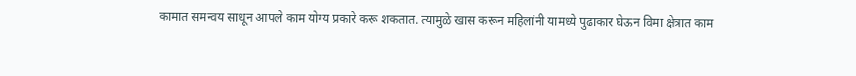कामात समन्वय साधून आपले काम योग्य प्रकारे करू शकतात. त्यामुळे खास करून महिलांनी यामध्ये पुढाकार घेऊन विमा क्षेत्रात काम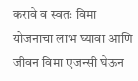करावे व स्वतः विमा योजनाचा लाभ घ्यावा आणि जीवन विमा एजन्सी घेऊन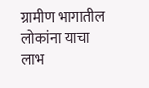ग्रामीण भागातील लोकांना याचा लाभ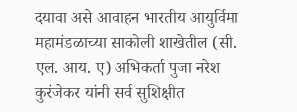दयावा असे आवाहन भारतीय आयुर्विमा महामंडळाच्या साकोली शाखेतील (सी. एल. आय. ए) अभिकर्ता पुजा नरेश कुरंजेकर यांनी सर्व सुशिक्षीत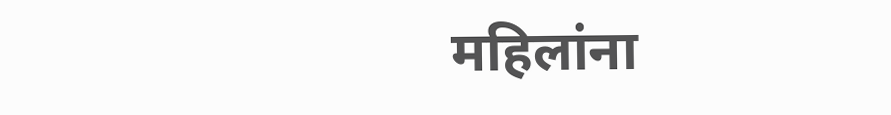महिलांना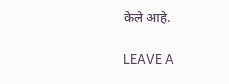केले आहे.

LEAVE A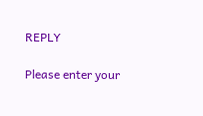REPLY

Please enter your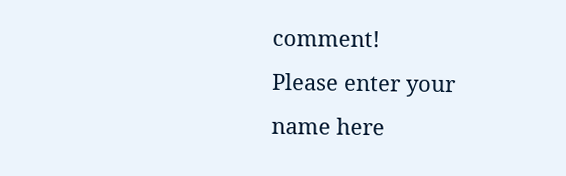comment!
Please enter your name here